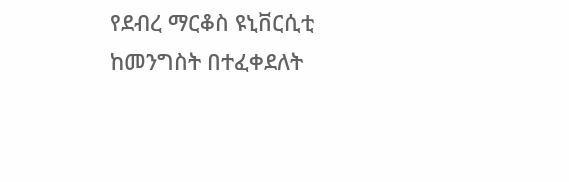የደብረ ማርቆስ ዩኒቨርሲቲ ከመንግስት በተፈቀደለት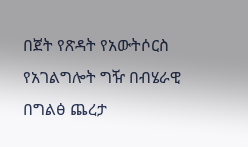በጀት የጽዳት የአውትሶርስ የአገልግሎት ግዥ በብሄራዊ በግልፅ ጨረታ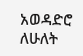አወዳድሮ ለሁለት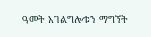ዓመት አገልግሎቱን ማግኘት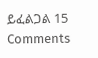ይፈልጋል 15 Comments